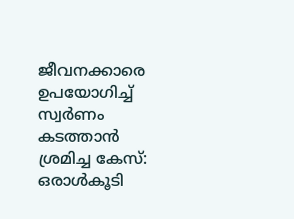ജീവനക്കാരെ ഉപയോഗിച്ച് സ്വര്‍ണം കടത്താന്‍ ശ്രമിച്ച കേസ്: ഒരാള്‍കൂടി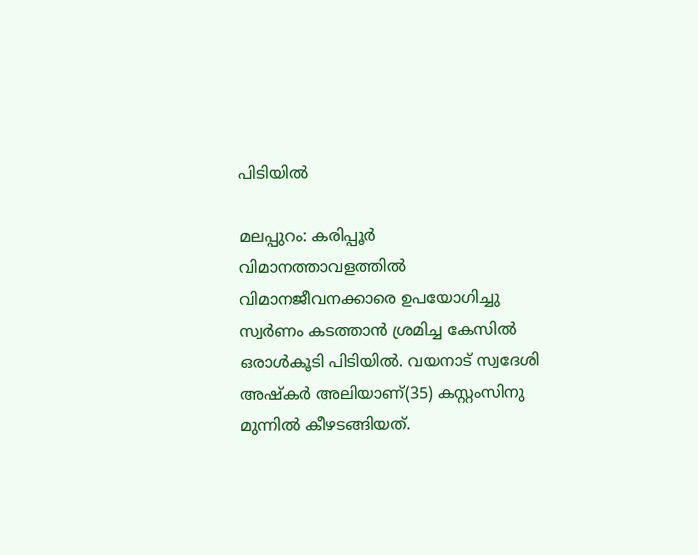പിടിയില്‍

മലപ്പുറം: കരിപ്പൂര്‍ വിമാനത്താവളത്തില്‍ വിമാനജീവനക്കാരെ ഉപയോഗിച്ചു സ്വര്‍ണം കടത്താന്‍ ശ്രമിച്ച കേസില്‍ ഒരാള്‍കൂടി പിടിയില്‍. വയനാട് സ്വദേശി അഷ്‌കര്‍ അലിയാണ്(35) കസ്റ്റംസിനു മുന്നില്‍ കീഴടങ്ങിയത്.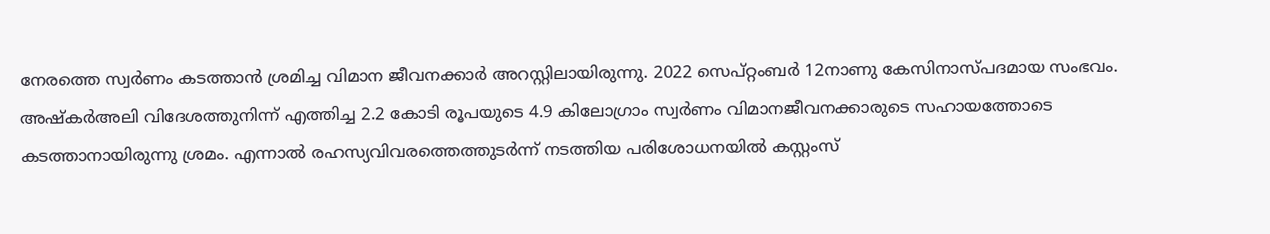നേരത്തെ സ്വര്‍ണം കടത്താന്‍ ശ്രമിച്ച വിമാന ജീവനക്കാര്‍ അറസ്റ്റിലായിരുന്നു. 2022 സെപ്റ്റംബര്‍ 12നാണു കേസിനാസ്പദമായ സംഭവം. അഷ്‌കര്‍അലി വിദേശത്തുനിന്ന് എത്തിച്ച 2.2 കോടി രൂപയുടെ 4.9 കിലോഗ്രാം സ്വര്‍ണം വിമാനജീവനക്കാരുടെ സഹായത്തോടെ കടത്താനായിരുന്നു ശ്രമം. എന്നാല്‍ രഹസ്യവിവരത്തെത്തുടര്‍ന്ന് നടത്തിയ പരിശോധനയില്‍ കസ്റ്റംസ്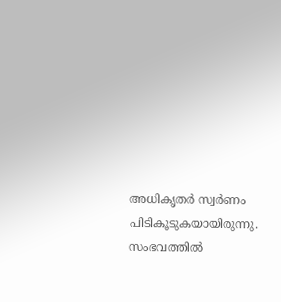അധികൃതര്‍ സ്വര്‍ണം പിടികൂടുകയായിരുന്നു. സംഭവത്തില്‍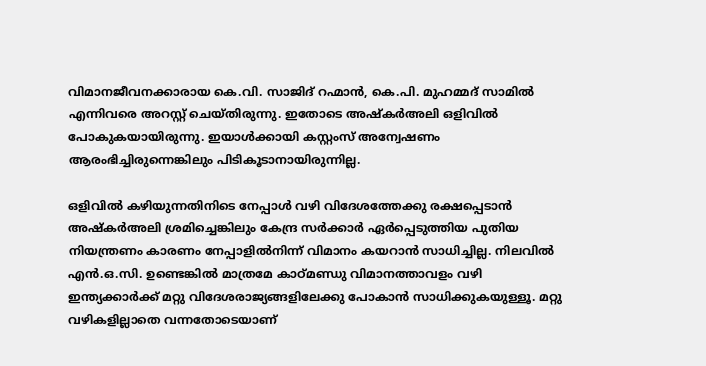വിമാനജീവനക്കാരായ കെ.വി. സാജിദ് റഹ്മാന്‍, കെ.പി. മുഹമ്മദ് സാമില്‍ എന്നിവരെ അറസ്റ്റ് ചെയ്തിരുന്നു. ഇതോടെ അഷ്‌കര്‍അലി ഒളിവില്‍ പോകുകയായിരുന്നു. ഇയാള്‍ക്കായി കസ്റ്റംസ് അന്വേഷണം ആരംഭിച്ചിരുന്നെങ്കിലും പിടികൂടാനായിരുന്നില്ല.

ഒളിവില്‍ കഴിയുന്നതിനിടെ നേപ്പാള്‍ വഴി വിദേശത്തേക്കു രക്ഷപ്പെടാന്‍ അഷ്‌കര്‍അലി ശ്രമിച്ചെങ്കിലും കേന്ദ്ര സര്‍ക്കാര്‍ ഏര്‍പ്പെടുത്തിയ പുതിയ നിയന്ത്രണം കാരണം നേപ്പാളില്‍നിന്ന് വിമാനം കയറാന്‍ സാധിച്ചില്ല. നിലവില്‍ എന്‍.ഒ.സി. ഉണ്ടെങ്കില്‍ മാത്രമേ കാഠ്മണ്ഡു വിമാനത്താവളം വഴി ഇന്ത്യക്കാര്‍ക്ക് മറ്റു വിദേശരാജ്യങ്ങളിലേക്കു പോകാന്‍ സാധിക്കുകയുള്ളൂ. മറ്റു വഴികളില്ലാതെ വന്നതോടെയാണ്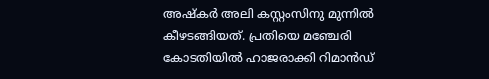അഷ്‌കര്‍ അലി കസ്റ്റംസിനു മുന്നില്‍ കീഴടങ്ങിയത്. പ്രതിയെ മഞ്ചേരി കോടതിയില്‍ ഹാജരാക്കി റിമാന്‍ഡ്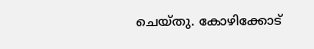ചെയ്തു. കോഴിക്കോട്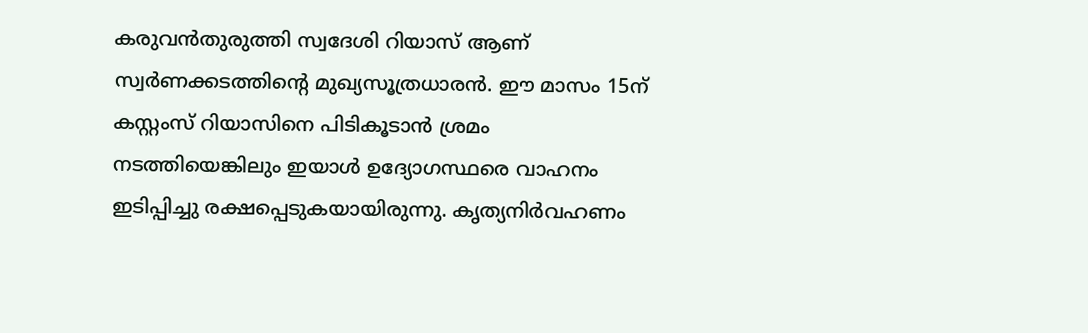കരുവന്‍തുരുത്തി സ്വദേശി റിയാസ് ആണ് സ്വര്‍ണക്കടത്തിന്റെ മുഖ്യസൂത്രധാരന്‍. ഈ മാസം 15ന് കസ്റ്റംസ് റിയാസിനെ പിടികൂടാന്‍ ശ്രമം നടത്തിയെങ്കിലും ഇയാള്‍ ഉദ്യോഗസ്ഥരെ വാഹനം ഇടിപ്പിച്ചു രക്ഷപ്പെടുകയായിരുന്നു. കൃത്യനിര്‍വഹണം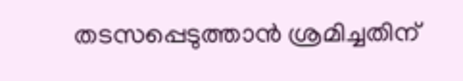തടസപ്പെടുത്താന്‍ ശ്രമിച്ചതിന്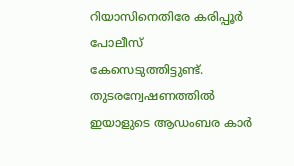റിയാസിനെതിരേ കരിപ്പൂര്‍ പോലീസ് കേസെടുത്തിട്ടുണ്ട്. തുടരന്വേഷണത്തില്‍ ഇയാളുടെ ആഡംബര കാര്‍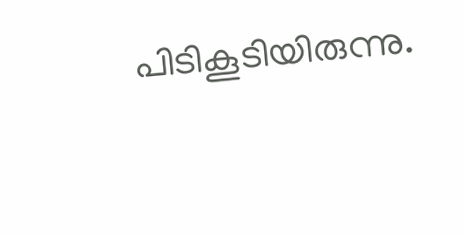പിടികൂടിയിരുന്നു.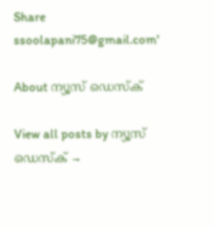Share
ssoolapani75@gmail.com'

About ന്യൂസ് ഡെസ്ക്

View all posts by ന്യൂസ് ഡെസ്ക് →